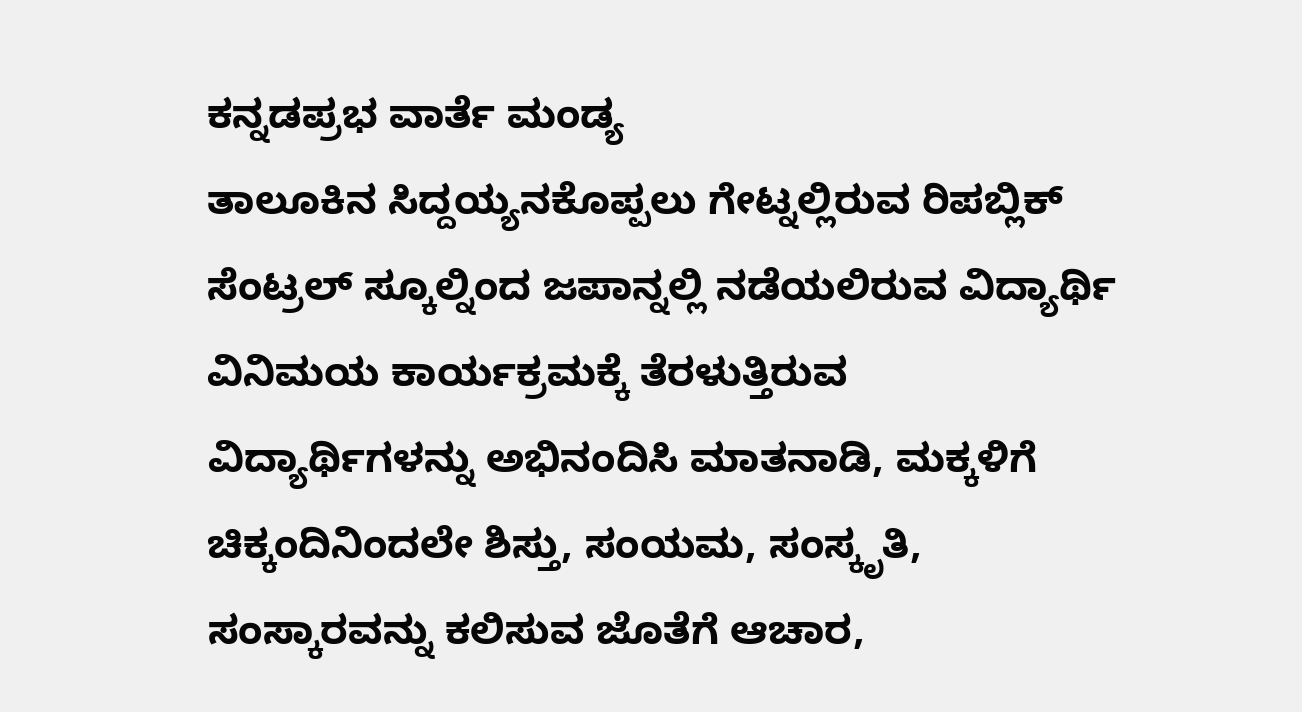ಕನ್ನಡಪ್ರಭ ವಾರ್ತೆ ಮಂಡ್ಯ
ತಾಲೂಕಿನ ಸಿದ್ದಯ್ಯನಕೊಪ್ಪಲು ಗೇಟ್ನಲ್ಲಿರುವ ರಿಪಬ್ಲಿಕ್ ಸೆಂಟ್ರಲ್ ಸ್ಕೂಲ್ನಿಂದ ಜಪಾನ್ನಲ್ಲಿ ನಡೆಯಲಿರುವ ವಿದ್ಯಾರ್ಥಿ ವಿನಿಮಯ ಕಾರ್ಯಕ್ರಮಕ್ಕೆ ತೆರಳುತ್ತಿರುವ ವಿದ್ಯಾರ್ಥಿಗಳನ್ನು ಅಭಿನಂದಿಸಿ ಮಾತನಾಡಿ, ಮಕ್ಕಳಿಗೆ ಚಿಕ್ಕಂದಿನಿಂದಲೇ ಶಿಸ್ತು, ಸಂಯಮ, ಸಂಸ್ಕೃತಿ, ಸಂಸ್ಕಾರವನ್ನು ಕಲಿಸುವ ಜೊತೆಗೆ ಆಚಾರ,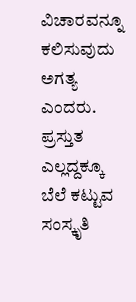ವಿಚಾರವನ್ನೂ ಕಲಿಸುವುದು ಅಗತ್ಯ ಎಂದರು.
ಪ್ರಸ್ತುತ ಎಲ್ಲದ್ದಕ್ಕೂ ಬೆಲೆ ಕಟ್ಟುವ ಸಂಸ್ಕೃತಿ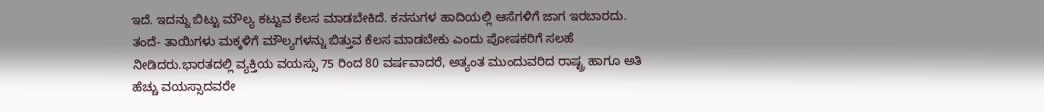ಇದೆ. ಇದನ್ನು ಬಿಟ್ಟು ಮೌಲ್ಯ ಕಟ್ಟುವ ಕೆಲಸ ಮಾಡಬೇಕಿದೆ. ಕನಸುಗಳ ಹಾದಿಯಲ್ಲಿ ಆಸೆಗಳಿಗೆ ಜಾಗ ಇರಬಾರದು. ತಂದೆ- ತಾಯಿಗಳು ಮಕ್ಕಳಿಗೆ ಮೌಲ್ಯಗಳನ್ನು ಬಿತ್ತುವ ಕೆಲಸ ಮಾಡಬೇಕು ಎಂದು ಪೋಷಕರಿಗೆ ಸಲಹೆ ನೀಡಿದರು.ಭಾರತದಲ್ಲಿ ವ್ಯಕ್ತಿಯ ವಯಸ್ಸು 75 ರಿಂದ 80 ವರ್ಷವಾದರೆ, ಅತ್ಯಂತ ಮುಂದುವರಿದ ರಾಷ್ಟ್ರ ಹಾಗೂ ಅತಿ ಹೆಚ್ಚು ವಯಸ್ಸಾದವರೇ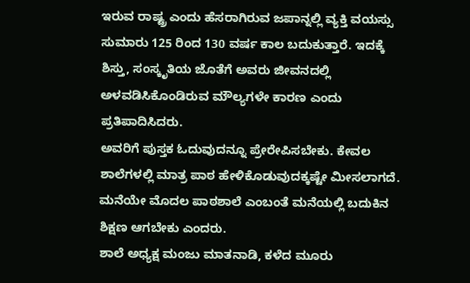ಇರುವ ರಾಷ್ಟ್ರ ಎಂದು ಹೆಸರಾಗಿರುವ ಜಪಾನ್ನಲ್ಲಿ ವ್ಯಕ್ತಿ ವಯಸ್ಸು ಸುಮಾರು 125 ರಿಂದ 130 ವರ್ಷ ಕಾಲ ಬದುಕುತ್ತಾರೆ. ಇದಕ್ಕೆ ಶಿಸ್ತು, ಸಂಸ್ಕೃತಿಯ ಜೊತೆಗೆ ಅವರು ಜೀವನದಲ್ಲಿ ಅಳವಡಿಸಿಕೊಂಡಿರುವ ಮೌಲ್ಯಗಳೇ ಕಾರಣ ಎಂದು ಪ್ರತಿಪಾದಿಸಿದರು.
ಅವರಿಗೆ ಪುಸ್ತಕ ಓದುವುದನ್ನೂ ಪ್ರೇರೇಪಿಸಬೇಕು. ಕೇವಲ ಶಾಲೆಗಳಲ್ಲಿ ಮಾತ್ರ ಪಾಠ ಹೇಳಿಕೊಡುವುದಕ್ಕಷ್ಟೇ ಮೀಸಲಾಗದೆ. ಮನೆಯೇ ಮೊದಲ ಪಾಠಶಾಲೆ ಎಂಬಂತೆ ಮನೆಯಲ್ಲಿ ಬದುಕಿನ ಶಿಕ್ಷಣ ಆಗಬೇಕು ಎಂದರು.
ಶಾಲೆ ಅಧ್ಯಕ್ಷ ಮಂಜು ಮಾತನಾಡಿ, ಕಳೆದ ಮೂರು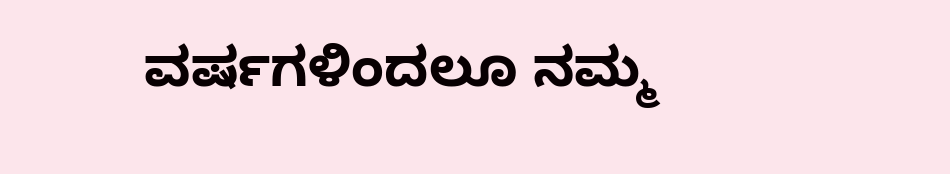ವರ್ಷಗಳಿಂದಲೂ ನಮ್ಮ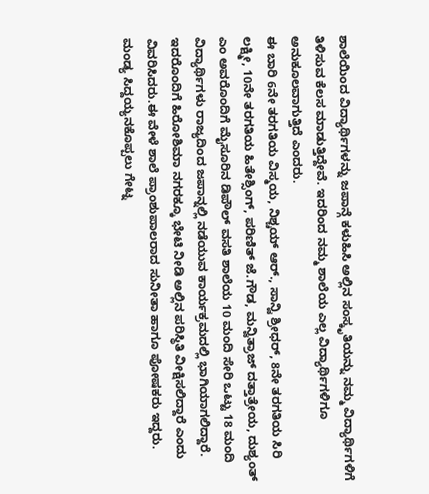ಶಾಲೆಯಿಂದ ವಿದ್ಯಾರ್ಥಿಗಳನ್ನು ಜಪಾನ್ಗೆ ಕಳುಹಿಸಿ ಅಲ್ಲಿನ ಸಂಸ್ಕೃತಿಯನ್ನು ನಮ್ಮ ವಿದ್ಯಾರ್ಥಿಗಳಿಗೆ ತಿಳಿಸುವ ಕೆಲಸ ಮಾಡುತ್ತಿದ್ದೇವೆ. ಇದರಿಂದ ನಮ್ಮ ಶಾಲೆಯ ಎಲ್ಲ ವಿದ್ಯಾರ್ಥಿಗಳಿಗೂ ಅನುಕೂಲವಾಗುತ್ತಿದೆ ಎಂದರು.
ಈ ಬಾರಿ 6ನೇ ತರಗತಿಯ ವಿಸ್ಮಯ, ನಿಶ್ಚಯ್ ಆರ್., ಸಾನ್ವಿ ಶ್ರೀಧರ್, 8ನೇ ತರಗತಿಯ ಸಿರಿ ಲಕ್ಷ್ಮೀ, 10ನೇ ತರಗತಿಯ ಹಿತೇಶ್ಸಿಂಗ್, ಪರಿಣಿತ್ ಜೆ.ಗೌಡ, ಮನ್ವಿತ್ರಾಜ್ ದತ್ತಾತ್ರೇಯ, ದುಶ್ಯಂತ್ ಎಂ ಅವರೊಂದಿಗೆ ಮೈಸೂರಿನ ಡಿಪೌಲ್ ವಸತಿ ಶಾಲೆಯ 10 ಮಂದಿ ಸೇರಿ ಒಟ್ಟು 18 ಮಂದಿ ವಿದ್ಯಾರ್ಥಿಗಳು ರಾಜ್ಯದಿಂದ ಜಪಾನ್ನಲ್ಲಿ ನಡೆಯುವ ಕಾರ್ಯಕ್ರಮದಲ್ಲಿ ಭಾಗಿಯಾಗಲಿದ್ದಾರೆ. ಇದರೊಂದಿಗೆ ಹಿರೋಶಿಮಾ ನಗರಕ್ಕೂ ಭೇಟಿ ನೀಡಿ ಅಲ್ಲಿನ ಪರಿಸ್ಥಿತಿ ವೀಕ್ಷಿಸಲಿದ್ದಾರೆ ಎಂದು ವಿವರಿಸಿದರು.ಈ ವೇಳೆ ಶಾಲೆ ಪ್ರಾಂಶುಪಾಲರಾದ ಸುನೀತಾ ಹಾಗೂ ಪೋಷಕರು ಇದ್ದರು.
ಮಂಡ್ಯ ಸಿದ್ದಯ್ಯನಕೊಪ್ಪಲು ಗೇಟ್ನ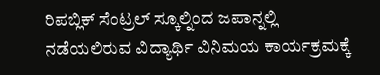ರಿಪಬ್ಲಿಕ್ ಸೆಂಟ್ರಲ್ ಸ್ಕೂಲ್ನಿಂದ ಜಪಾನ್ನಲ್ಲಿ ನಡೆಯಲಿರುವ ವಿದ್ಯಾರ್ಥಿ ವಿನಿಮಯ ಕಾರ್ಯಕ್ರಮಕ್ಕೆ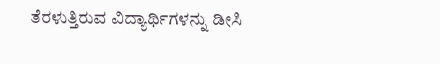ತೆರಳುತ್ತಿರುವ ವಿದ್ಯಾರ್ಥಿಗಳನ್ನು ಡೀಸಿ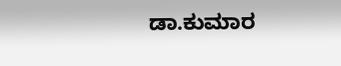ಡಾ.ಕುಮಾರ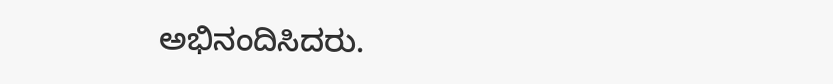ಅಭಿನಂದಿಸಿದರು.